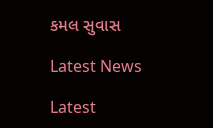કમલ સુવાસ

Latest News

Latest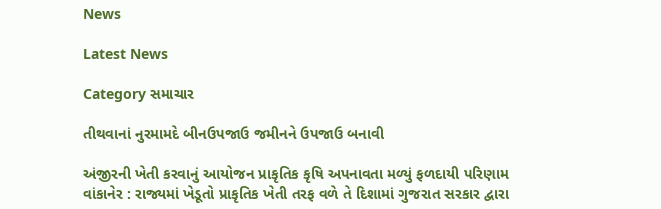News

Latest News

Category સમાચાર

તીથવાનાં નુરમામદે બીનઉપજાઉ જમીનને ઉપજાઉ બનાવી

અંજીરની ખેતી કરવાનું આયોજન પ્રાકૃતિક કૃષિ અપનાવતા મળ્યું ફળદાયી પરિણામ વાંકાનેર : રાજ્યમાં ખેડૂતો પ્રાકૃતિક ખેતી તરફ વળે તે દિશામાં ગુજરાત સરકાર દ્વારા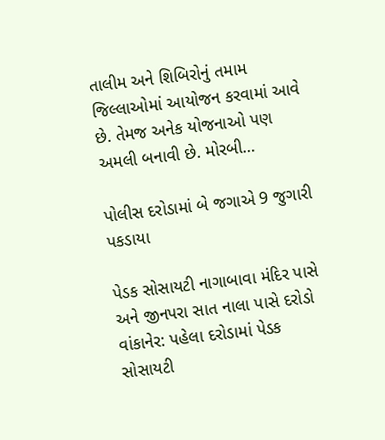તાલીમ અને શિબિરોનું તમામ જિલ્લાઓમાં આયોજન કરવામાં આવે છે. તેમજ અનેક યોજનાઓ પણ અમલી બનાવી છે. મોરબી…

પોલીસ દરોડામાં બે જગાએ 9 જુગારી પકડાયા

પેડક સોસાયટી નાગાબાવા મંદિર પાસે અને જીનપરા સાત નાલા પાસે દરોડો વાંકાનેર: પહેલા દરોડામાં પેડક સોસાયટી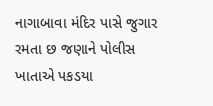નાગાબાવા મંદિર પાસે જુગાર રમતા છ જણાને પોલીસ ખાતાએ પકડયા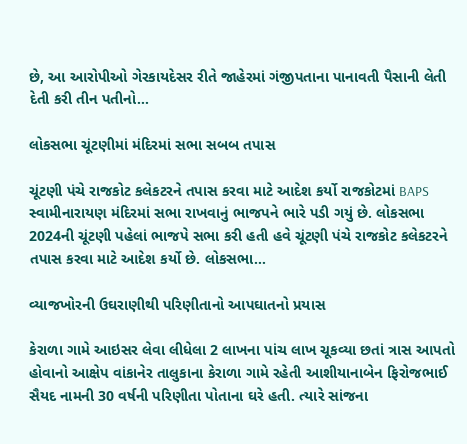છે, આ આરોપીઓ ગેરકાયદેસર રીતે જાહેરમાં ગંજીપતાના પાનાવતી પૈસાની લેતી દેતી કરી તીન પતીનો…

લોકસભા ચૂંટણીમાં મંદિરમાં સભા સબબ તપાસ

ચૂંટણી પંચે રાજકોટ કલેકટરને તપાસ કરવા માટે આદેશ કર્યો રાજકોટમાં BAPS સ્વામીનારાયણ મંદિરમાં સભા રાખવાનું ભાજપને ભારે પડી ગયું છે. લોકસભા 2024ની ચૂંટણી પહેલાં ભાજપે સભા કરી હતી હવે ચૂંટણી પંચે રાજકોટ કલેકટરને તપાસ કરવા માટે આદેશ કર્યો છે. લોકસભા…

વ્યાજખોરની ઉઘરાણીથી પરિણીતાનો આપઘાતનો પ્રયાસ

કેરાળા ગામે આઇસર લેવા લીધેલા 2 લાખના પાંચ લાખ ચૂકવ્યા છતાં ત્રાસ આપતો હોવાનો આક્ષેપ વાંકાનેર તાલુકાના કેરાળા ગામે રહેતી આશીયાનાબેન ફિરોજભાઈ સૈયદ નામની 30 વર્ષની પરિણીતા પોતાના ઘરે હતી. ત્યારે સાંજના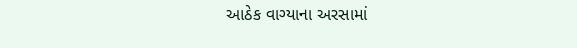આઠેક વાગ્યાના અરસામાં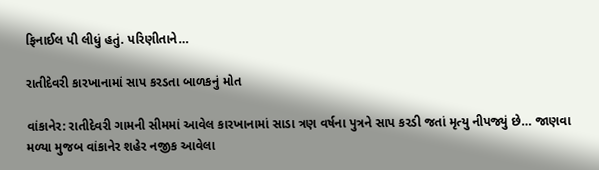ફિનાઈલ પી લીધું હતું. પરિણીતાને…

રાતીદેવરી કારખાનામાં સાપ કરડતા બાળકનું મોત

વાંકાનેર: રાતીદેવરી ગામની સીમમાં આવેલ કારખાનામાં સાડા ત્રણ વર્ષના પુત્રને સાપ કરડી જતાં મૃત્યુ નીપજ્યું છે… જાણવા મળ્યા મુજબ વાંકાનેર શહેર નજીક આવેલા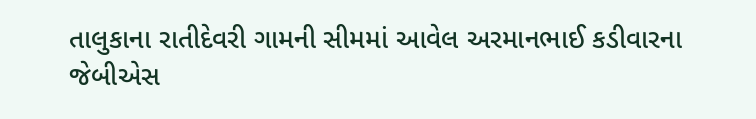તાલુકાના રાતીદેવરી ગામની સીમમાં આવેલ અરમાનભાઈ કડીવારના જેબીએસ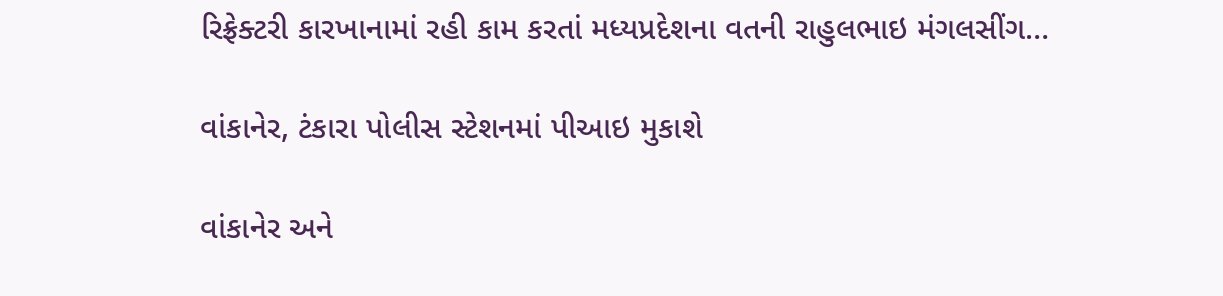રિફ્રેક્ટરી કારખાનામાં રહી કામ કરતાં મધ્યપ્રદેશના વતની રાહુલભાઇ મંગલસીંગ…

વાંકાનેર, ટંકારા પોલીસ સ્ટેશનમાં પીઆઇ મુકાશે

વાંકાનેર અને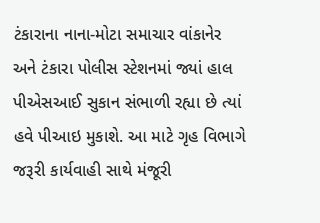ટંકારાના નાના-મોટા સમાચાર વાંકાનેર અને ટંકારા પોલીસ સ્ટેશનમાં જ્યાં હાલ પીએસઆઈ સુકાન સંભાળી રહ્યા છે ત્યાં હવે પીઆઇ મુકાશે. આ માટે ગૃહ વિભાગે જરૂરી કાર્યવાહી સાથે મંજૂરી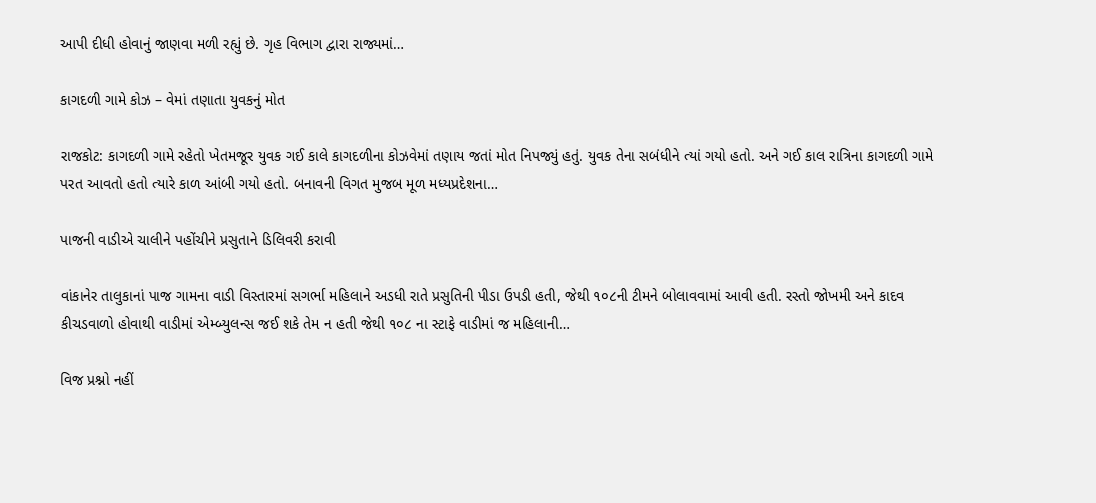આપી દીધી હોવાનું જાણવા મળી રહ્યું છે. ગૃહ વિભાગ દ્વારા રાજ્યમાં…

કાગદળી ગામે કોઝ – વેમાં તણાતા યુવકનું મોત

રાજકોટ: કાગદળી ગામે રહેતો ખેતમજૂર યુવક ગઈ કાલે કાગદળીના કોઝવેમાં તણાય જતાં મોત નિપજ્યું હતું. યુવક તેના સબંધીને ત્યાં ગયો હતો. અને ગઈ કાલ રાત્રિના કાગદળી ગામે પરત આવતો હતો ત્યારે કાળ આંબી ગયો હતો. બનાવની વિગત મુજબ મૂળ મધ્યપ્રદેશના…

પાજની વાડીએ ચાલીને પહોંચીને પ્રસુતાને ડિલિવરી કરાવી

વાંકાનેર તાલુકાનાં પાજ ગામના વાડી વિસ્તારમાં સગર્ભા મહિલાને અડધી રાતે પ્રસુતિની પીડા ઉપડી હતી, જેથી ૧૦૮ની ટીમને બોલાવવામાં આવી હતી. રસ્તો જોખમી અને કાદવ કીચડવાળો હોવાથી વાડીમાં એમ્બ્યુલન્સ જઈ શકે તેમ ન હતી જેથી ૧૦૮ ના સ્ટાફે વાડીમાં જ મહિલાની…

વિજ પ્રશ્નો નહીં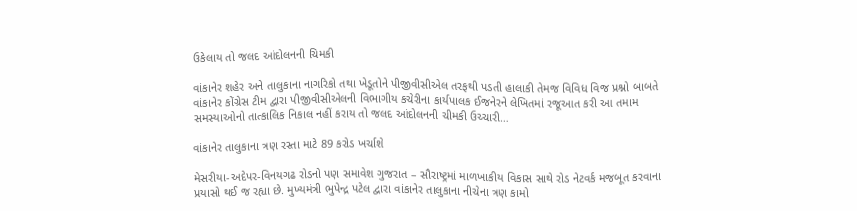ઉકેલાય તો જલદ આંદોલનની ચિમકી

વાંકાનેર શહેર અને તાલુકાના નાગરિકો તથા ખેડૂતોને પીજીવીસીએલ તરફથી પડતી હાલાકી તેમજ વિવિધ વિજ પ્રશ્નો બાબતે વાંકાનેર કોંગ્રેસ ટીમ દ્વારા પીજીવીસીએલની વિભાગીય કચેરીના કાર્યપાલક ઈજનેરને લેખિતમાં રજૂઆત કરી આ તમામ સમસ્યાઓનો તાત્કાલિક નિકાલ નહીં કરાય તો જલદ આંદોલનની ચીમકી ઉચ્ચારી…

વાંકાનેર તાલુકાના ત્રણ રસ્તા માટે 89 કરોડ ખર્ચાશે

મેસરીયા-અદેપર-વિનયગઢ રોડનો પણ સમાવેશ ગુજરાત – સૌરાષ્ટ્રમાં માળખાકીય વિકાસ સાથે રોડ નેટવર્ક મજબૂત કરવાના પ્રયાસો થઈ જ રહ્યા છે. મુખ્યમંત્રી ભુપેન્દ્ર પટેલ દ્વારા વાંકાનેર તાલુકાના નીચેના ત્રણ કામો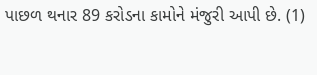પાછળ થનાર 89 કરોડના કામોને મંજુરી આપી છે. (1)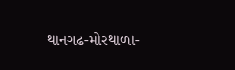થાનગઢ-મોરથાળા-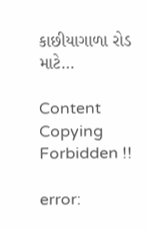કાછીયાગાળા રોડ માટે…

Content Copying Forbidden !!

error: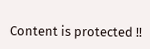Content is protected !!